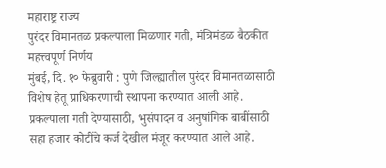महाराष्ट्र राज्य
पुरंदर विमानतळ प्रकल्पाला मिळणार गती, मंत्रिमंडळ बैठकीत महत्त्वपूर्ण निर्णय
मुंबई, दि. १० फेब्रुवारी : पुणे जिल्ह्यातील पुरंदर विमानतळासाठी विशेष हेतू प्राधिकरणाची स्थापना करण्यात आली आहे. प्रकल्पाला गती देण्यासाठी, भुसंपादन व अनुषांगिक बाबींसाठी सहा हजार कोटींचे कर्ज देखील मंजूर करण्यात आले आहे.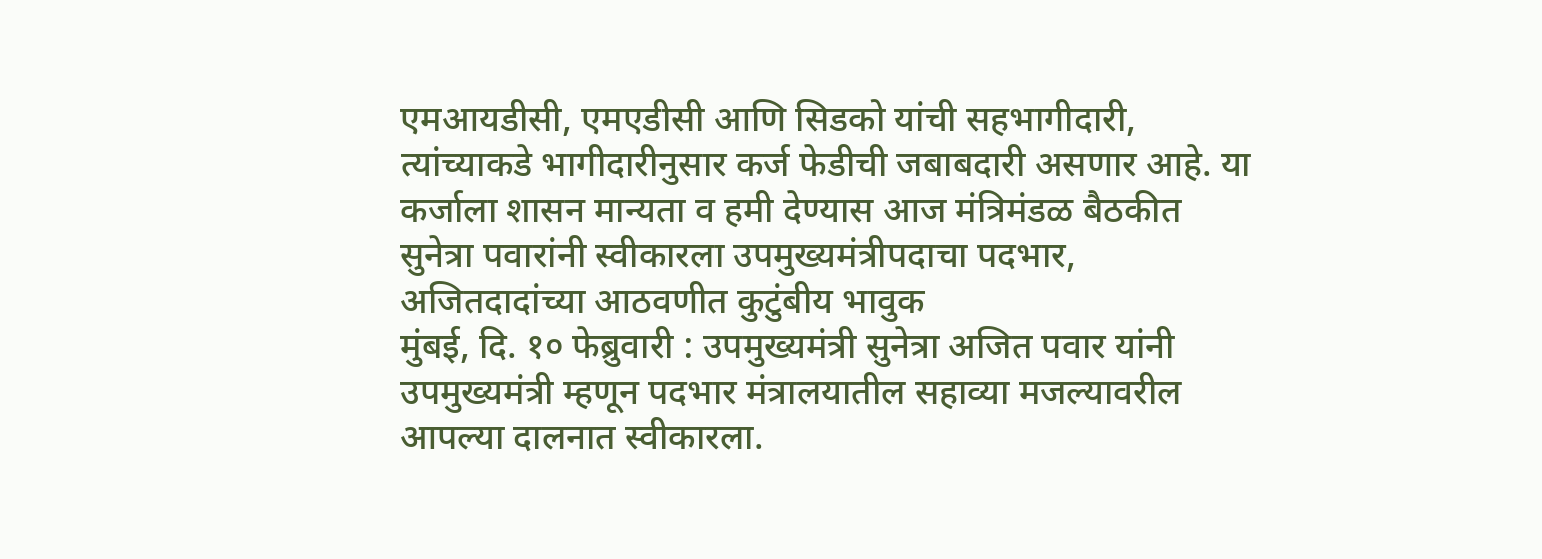एमआयडीसी, एमएडीसी आणि सिडको यांची सहभागीदारी, त्यांच्याकडे भागीदारीनुसार कर्ज फेडीची जबाबदारी असणार आहे. या कर्जाला शासन मान्यता व हमी देण्यास आज मंत्रिमंडळ बैठकीत
सुनेत्रा पवारांनी स्वीकारला उपमुख्यमंत्रीपदाचा पदभार, अजितदादांच्या आठवणीत कुटुंबीय भावुक
मुंबई, दि. १० फेब्रुवारी : उपमुख्यमंत्री सुनेत्रा अजित पवार यांनी उपमुख्यमंत्री म्हणून पदभार मंत्रालयातील सहाव्या मजल्यावरील आपल्या दालनात स्वीकारला.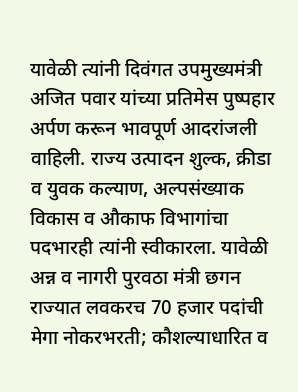यावेळी त्यांनी दिवंगत उपमुख्यमंत्री अजित पवार यांच्या प्रतिमेस पुष्पहार अर्पण करून भावपूर्ण आदरांजली वाहिली. राज्य उत्पादन शुल्क, क्रीडा व युवक कल्याण, अल्पसंख्याक विकास व औकाफ विभागांचा पदभारही त्यांनी स्वीकारला. यावेळी अन्न व नागरी पुरवठा मंत्री छगन
राज्यात लवकरच 70 हजार पदांची मेगा नोकरभरती; कौशल्याधारित व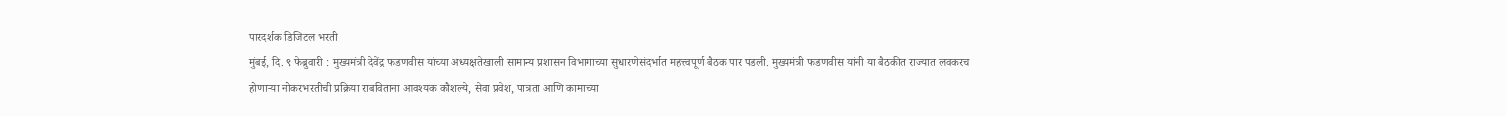पारदर्शक डिजिटल भरती
मुंबई, दि. ९ फेब्रुवारी : मुख्यमंत्री देवेंद्र फडणवीस यांच्या अध्यक्षतेखाली सामान्य प्रशासन विभागाच्या सुधारणेसंदर्भात महत्त्वपूर्ण बैठक पार पडली. मुख्यमंत्री फडणवीस यांनी या बैठकीत राज्यात लवकरच होणाऱ्या नोकरभरतीची प्रक्रिया राबविताना आवश्यक कौशल्ये, सेवा प्रवेश, पात्रता आणि कामाच्या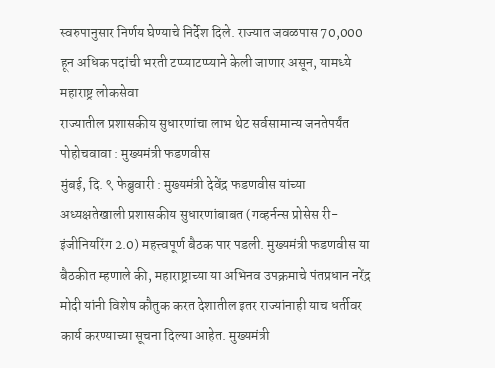स्वरुपानुसार निर्णय घेण्याचे निर्देश दिले. राज्यात जवळपास 70,000 हून अधिक पदांची भरती टप्प्याटप्प्याने केली जाणार असून, यामध्ये महाराष्ट्र लोकसेवा
राज्यातील प्रशासकीय सुधारणांचा लाभ थेट सर्वसामान्य जनतेपर्यंत पोहोचवावा : मुख्यमंत्री फडणवीस
मुंबई, दि. ९ फेब्रुवारी : मुख्यमंत्री देवेंद्र फडणवीस यांच्या अध्यक्षतेखाली प्रशासकीय सुधारणांबाबत (गव्हर्नन्स प्रोसेस री-इंजीनियरिंग 2.0) महत्त्वपूर्ण बैठक पार पडली. मुख्यमंत्री फडणवीस या बैठकीत म्हणाले की, महाराष्ट्राच्या या अभिनव उपक्रमाचे पंतप्रधान नरेंद्र मोदी यांनी विशेष कौतुक करत देशातील इतर राज्यांनाही याच धर्तीवर कार्य करण्याच्या सूचना दिल्या आहेत. मुख्यमंत्री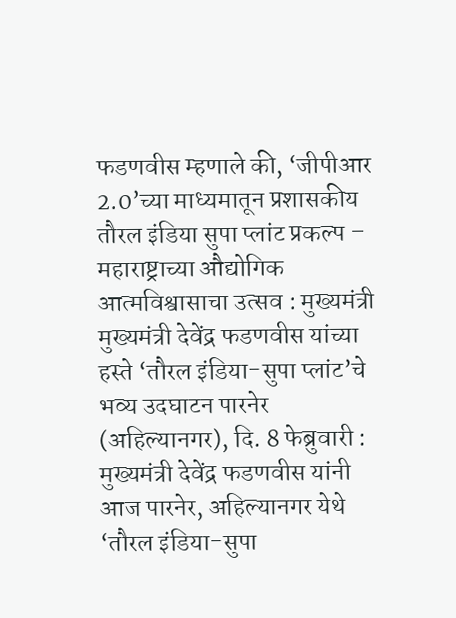फडणवीस म्हणाले की, ‘जीपीआर 2.0’च्या माध्यमातून प्रशासकीय
तौरल इंडिया सुपा प्लांट प्रकल्प – महाराष्ट्राच्या औद्योगिक आत्मविश्वासाचा उत्सव : मुख्यमंत्री
मुख्यमंत्री देवेंद्र फडणवीस यांच्या हस्ते ‘तौरल इंडिया-सुपा प्लांट’चे भव्य उदघाटन पारनेर (अहिल्यानगर), दि. 8 फेब्रुवारी : मुख्यमंत्री देवेंद्र फडणवीस यांनी आज पारनेर, अहिल्यानगर येथे ‘तौरल इंडिया-सुपा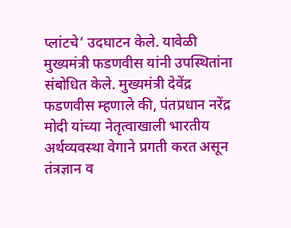प्लांटचे’ उदघाटन केले. यावेळी मुख्यमंत्री फडणवीस यांनी उपस्थितांना संबोधित केले. मुख्यमंत्री देवेंद्र फडणवीस म्हणाले की, पंतप्रधान नरेंद्र मोदी यांच्या नेतृत्वाखाली भारतीय अर्थव्यवस्था वेगाने प्रगती करत असून तंत्रज्ञान व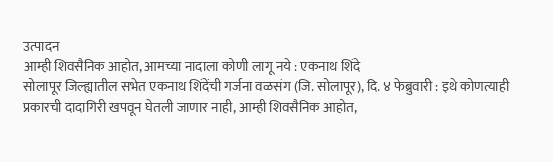उत्पादन
आम्ही शिवसैनिक आहोत, आमच्या नादाला कोणी लागू नये : एकनाथ शिंदे
सोलापूर जिल्ह्यातील सभेत एकनाथ शिंदेंची गर्जना वळसंग (जि. सोलापूर), दि. ४ फेब्रुवारी : इथे कोणत्याही प्रकारची दादागिरी खपवून घेतली जाणार नाही, आम्ही शिवसैनिक आहोत,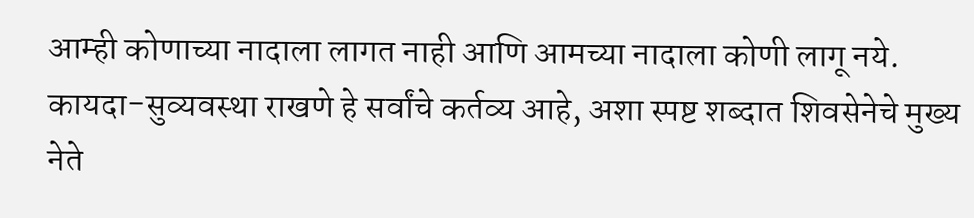आम्ही कोणाच्या नादाला लागत नाही आणि आमच्या नादाला कोणी लागू नये. कायदा-सुव्यवस्था राखणे हे सर्वांचे कर्तव्य आहे, अशा स्पष्ट शब्दात शिवसेनेचे मुख्य नेते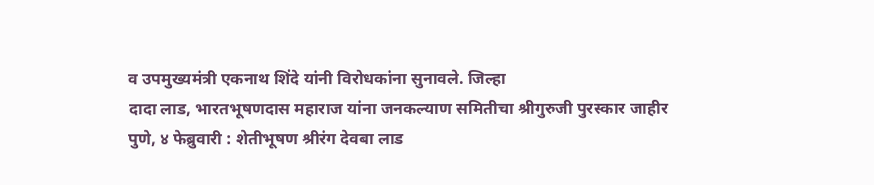व उपमुख्यमंत्री एकनाथ शिंदे यांनी विरोधकांना सुनावले. जिल्हा
दादा लाड, भारतभूषणदास महाराज यांना जनकल्याण समितीचा श्रीगुरुजी पुरस्कार जाहीर
पुणे, ४ फेब्रुवारी : शेतीभूषण श्रीरंग देवबा लाड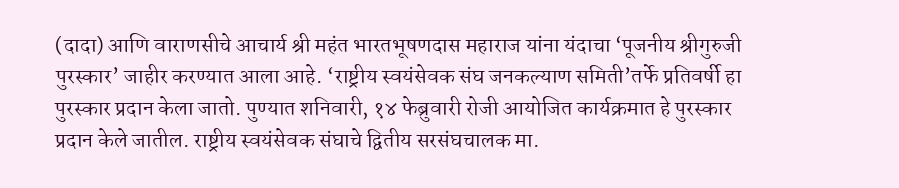(दादा) आणि वाराणसीचे आचार्य श्री महंत भारतभूषणदास महाराज यांना यंदाचा ‘पूजनीय श्रीगुरुजी पुरस्कार’ जाहीर करण्यात आला आहे. ‘राष्ट्रीय स्वयंसेवक संघ जनकल्याण समिती’तर्फे प्रतिवर्षी हा पुरस्कार प्रदान केला जातो. पुण्यात शनिवारी, १४ फेब्रुवारी रोजी आयोजित कार्यक्रमात हे पुरस्कार प्रदान केले जातील. राष्ट्रीय स्वयंसेवक संघाचे द्वितीय सरसंघचालक मा.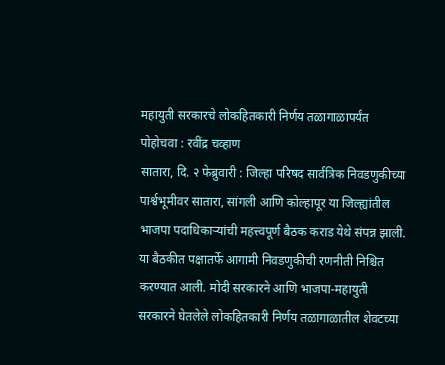महायुती सरकारचे लोकहितकारी निर्णय तळागाळापर्यंत पोहोचवा : रवींद्र चव्हाण
सातारा, दि. २ फेब्रुवारी : जिल्हा परिषद सार्वत्रिक निवडणुकीच्या पार्श्वभूमीवर सातारा, सांगली आणि कोल्हापूर या जिल्ह्यांतील भाजपा पदाधिकाऱ्यांची महत्त्वपूर्ण बैठक कराड येथे संपन्न झाली. या बैठकीत पक्षातर्फे आगामी निवडणुकीची रणनीती निश्चित करण्यात आली. मोदी सरकारने आणि भाजपा-महायुती सरकारने घेतलेले लोकहितकारी निर्णय तळागाळातील शेवटच्या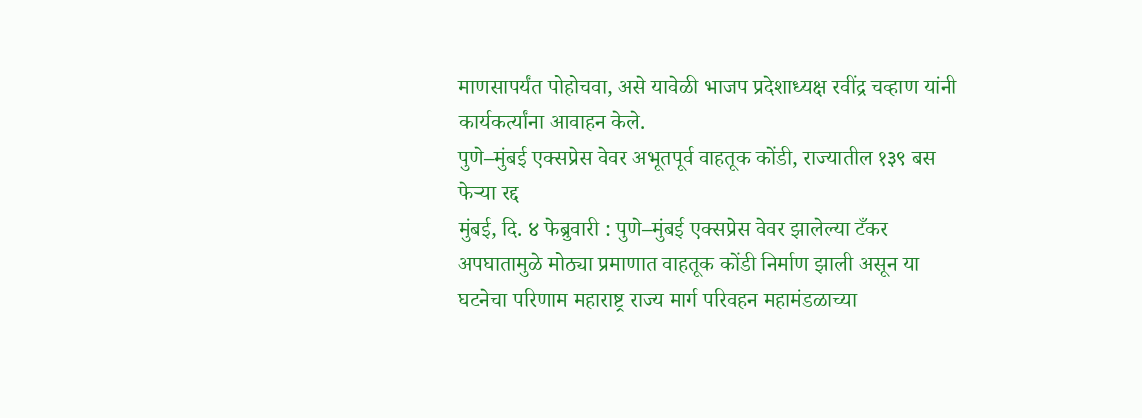माणसापर्यंत पोहोचवा, असे यावेळी भाजप प्रदेशाध्यक्ष रवींद्र चव्हाण यांनी कार्यकर्त्यांना आवाहन केले.
पुणे–मुंबई एक्सप्रेस वेवर अभूतपूर्व वाहतूक कोंडी, राज्यातील १३९ बस फेऱ्या रद्द
मुंबई, दि. ४ फेब्रुवारी : पुणे–मुंबई एक्सप्रेस वेवर झालेल्या टँकर अपघातामुळे मोठ्या प्रमाणात वाहतूक कोंडी निर्माण झाली असून या घटनेचा परिणाम महाराष्ट्र राज्य मार्ग परिवहन महामंडळाच्या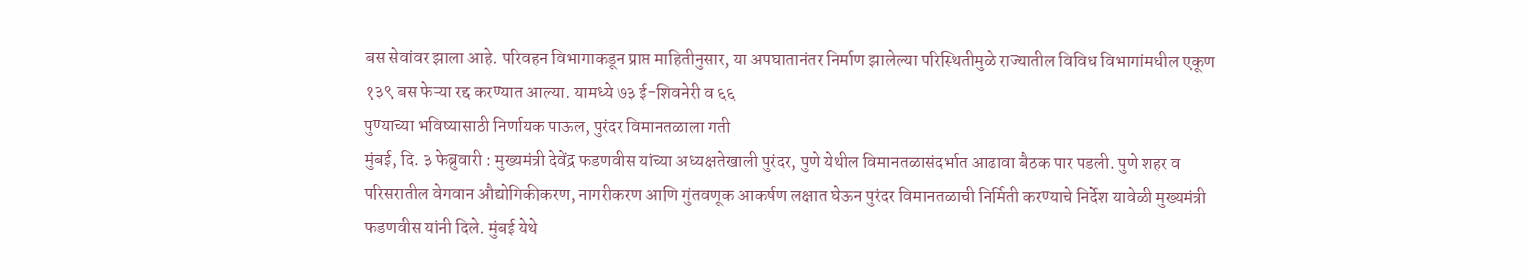बस सेवांवर झाला आहे. परिवहन विभागाकडून प्राप्त माहितीनुसार, या अपघातानंतर निर्माण झालेल्या परिस्थितीमुळे राज्यातील विविध विभागांमधील एकूण १३९ बस फेऱ्या रद्द करण्यात आल्या. यामध्ये ७३ ई-शिवनेरी व ६६
पुण्याच्या भविष्यासाठी निर्णायक पाऊल, पुरंदर विमानतळाला गती
मुंबई, दि. ३ फेब्रुवारी : मुख्यमंत्री देवेंद्र फडणवीस यांच्या अध्यक्षतेखाली पुरंदर, पुणे येथील विमानतळासंदर्भात आढावा बैठक पार पडली. पुणे शहर व परिसरातील वेगवान औद्योगिकीकरण, नागरीकरण आणि गुंतवणूक आकर्षण लक्षात घेऊन पुरंदर विमानतळाची निर्मिती करण्याचे निर्देश यावेळी मुख्यमंत्री फडणवीस यांनी दिले. मुंबई येथे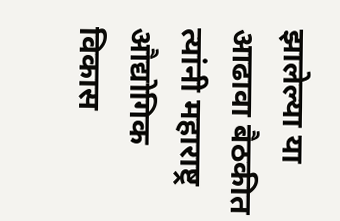झालेल्या या आढावा बैठकीत त्यांनी महाराष्ट्र औद्योगिक विकास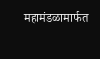महामंडळामार्फत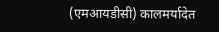(एमआयडीसी) कालमर्यादेत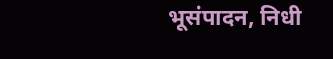भूसंपादन, निधी